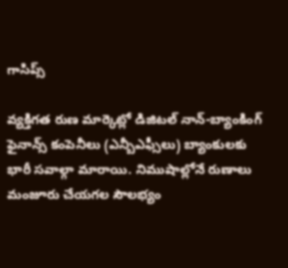గాసిప్స్

వ్యక్తిగత రుణ మార్కెట్లో డిజిటల్ నాన్-బ్యాంకింగ్ ఫైనాన్స్ కంపెనీలు (ఎన్బీఎఫ్సీలు) బ్యాంకులకు భారీ సవాల్గా మారాయి. నిముషాల్లోనే రుణాలు మంజూరు చేయగల సౌలభ్యం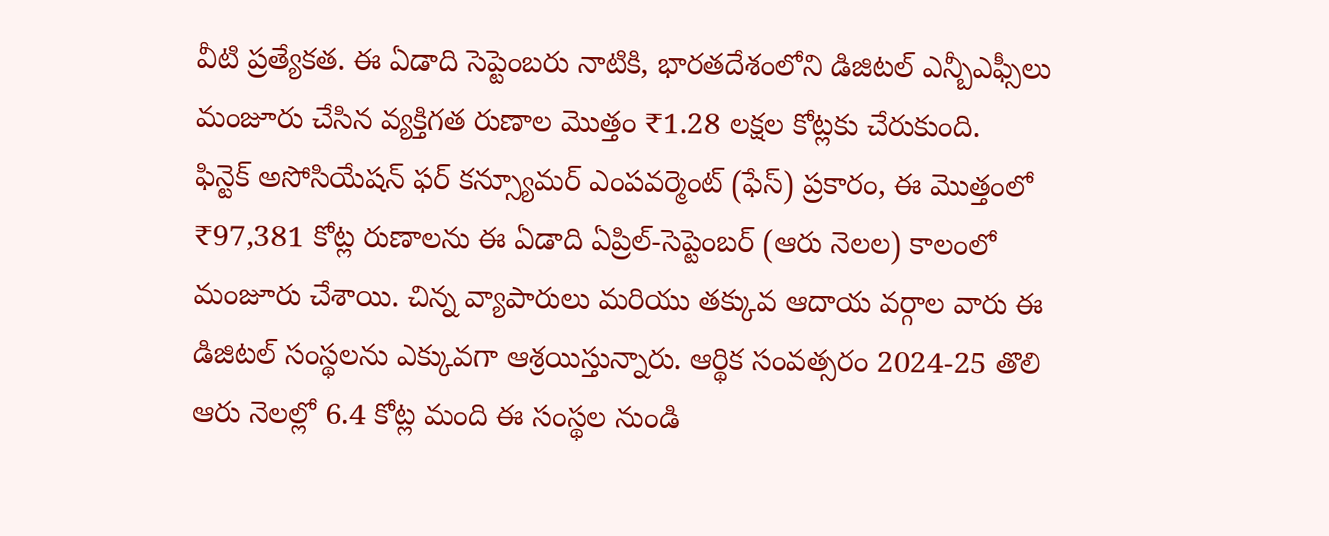వీటి ప్రత్యేకత. ఈ ఏడాది సెప్టెంబరు నాటికి, భారతదేశంలోని డిజిటల్ ఎన్బీఎఫ్సీలు మంజూరు చేసిన వ్యక్తిగత రుణాల మొత్తం ₹1.28 లక్షల కోట్లకు చేరుకుంది.
ఫిన్టెక్ అసోసియేషన్ ఫర్ కన్స్యూమర్ ఎంపవర్మెంట్ (ఫేస్) ప్రకారం, ఈ మొత్తంలో ₹97,381 కోట్ల రుణాలను ఈ ఏడాది ఏప్రిల్-సెప్టెంబర్ (ఆరు నెలల) కాలంలో మంజూరు చేశాయి. చిన్న వ్యాపారులు మరియు తక్కువ ఆదాయ వర్గాల వారు ఈ డిజిటల్ సంస్థలను ఎక్కువగా ఆశ్రయిస్తున్నారు. ఆర్థిక సంవత్సరం 2024-25 తొలి ఆరు నెలల్లో 6.4 కోట్ల మంది ఈ సంస్థల నుండి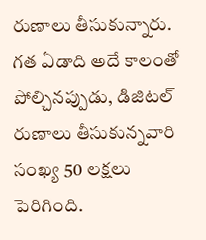రుణాలు తీసుకున్నారు. గత ఏడాది అదే కాలంతో పోల్చినప్పుడు, డిజిటల్ రుణాలు తీసుకున్నవారి సంఖ్య 50 లక్షలు పెరిగింది.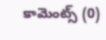కామెంట్స్ (0)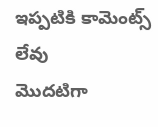ఇప్పటికి కామెంట్స్ లేవు
మొదటిగా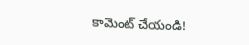కామెంట్ చేయండి!